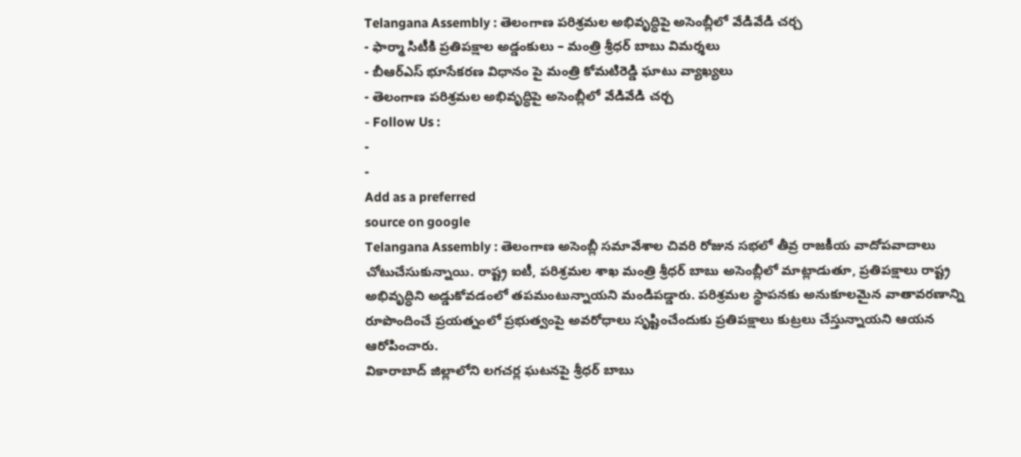Telangana Assembly : తెలంగాణ పరిశ్రమల అభివృద్ధిపై అసెంబ్లీలో వేడివేడి చర్చ
- ఫార్మా సిటీకి ప్రతిపక్షాల అడ్డంకులు – మంత్రి శ్రీధర్ బాబు విమర్శలు
- బీఆర్ఎస్ భూసేకరణ విధానం పై మంత్రి కోమటిరెడ్డి ఘాటు వ్యాఖ్యలు
- తెలంగాణ పరిశ్రమల అభివృద్ధిపై అసెంబ్లీలో వేడివేడి చర్చ
- Follow Us :
-
-
Add as a preferred
source on google
Telangana Assembly : తెలంగాణ అసెంబ్లీ సమావేశాల చివరి రోజున సభలో తీవ్ర రాజకీయ వాదోపవాదాలు చోటుచేసుకున్నాయి. రాష్ట్ర ఐటీ, పరిశ్రమల శాఖ మంత్రి శ్రీధర్ బాబు అసెంబ్లీలో మాట్లాడుతూ, ప్రతిపక్షాలు రాష్ట్ర అభివృద్ధిని అడ్డుకోవడంలో తపమంటున్నాయని మండిపడ్డారు. పరిశ్రమల స్థాపనకు అనుకూలమైన వాతావరణాన్ని రూపొందించే ప్రయత్నంలో ప్రభుత్వంపై అవరోధాలు సృష్టించేందుకు ప్రతిపక్షాలు కుట్రలు చేస్తున్నాయని ఆయన ఆరోపించారు.
వికారాబాద్ జిల్లాలోని లగచర్ల ఘటనపై శ్రీధర్ బాబు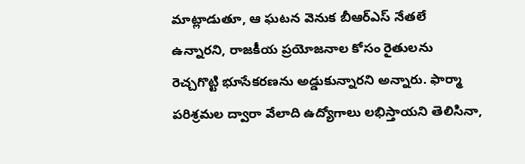మాట్లాడుతూ, ఆ ఘటన వెనుక బీఆర్ఎస్ నేతలే ఉన్నారని, రాజకీయ ప్రయోజనాల కోసం రైతులను రెచ్చగొట్టి భూసేకరణను అడ్డుకున్నారని అన్నారు. ఫార్మా పరిశ్రమల ద్వారా వేలాది ఉద్యోగాలు లభిస్తాయని తెలిసినా,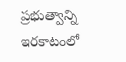ప్రభుత్వాన్ని ఇరకాటంలో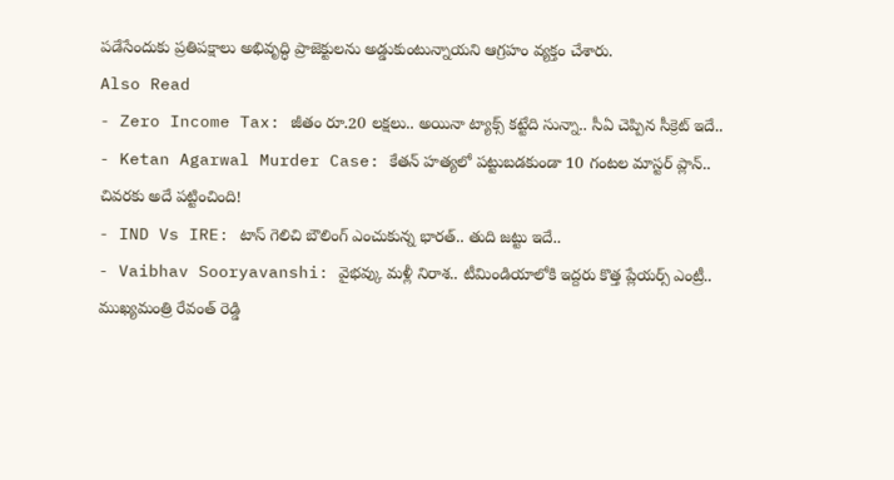పడేసేందుకు ప్రతిపక్షాలు అభివృద్ధి ప్రాజెక్టులను అడ్డుకుంటున్నాయని ఆగ్రహం వ్యక్తం చేశారు.
Also Read
- Zero Income Tax: జీతం రూ.20 లక్షలు.. అయినా ట్యాక్స్ కట్టేది సున్నా.. సీఏ చెప్పిన సీక్రెట్ ఇదే..
- Ketan Agarwal Murder Case: కేతన్ హత్యలో పట్టుబడకుండా 10 గంటల మాస్టర్ ప్లాన్.. చివరకు అదే పట్టించింది!
- IND Vs IRE: టాస్ గెలిచి బౌలింగ్ ఎంచుకున్న భారత్.. తుది జట్టు ఇదే..
- Vaibhav Sooryavanshi: వైభవ్కు మళ్లీ నిరాశ.. టీమిండియాలోకి ఇద్దరు కొత్త ప్లేయర్స్ ఎంట్రీ..
ముఖ్యమంత్రి రేవంత్ రెడ్డి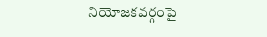నియోజకవర్గంపై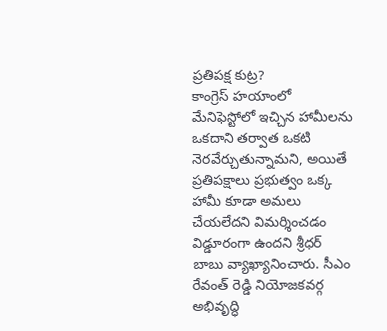ప్రతిపక్ష కుట్ర?
కాంగ్రెస్ హయాంలో మేనిఫెస్టోలో ఇచ్చిన హామీలను ఒకదాని తర్వాత ఒకటి నెరవేర్చుతున్నామని, అయితే ప్రతిపక్షాలు ప్రభుత్వం ఒక్క హామీ కూడా అమలు చేయలేదని విమర్శించడం విడ్డూరంగా ఉందని శ్రీధర్ బాబు వ్యాఖ్యానించారు. సీఎం రేవంత్ రెడ్డి నియోజకవర్గ అభివృద్ధి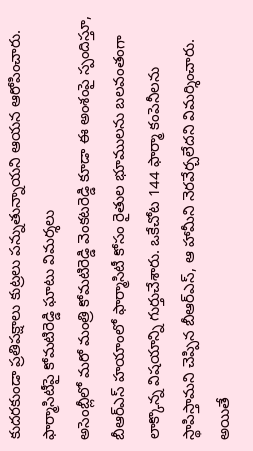కుదరకుండా ప్రతిపక్షాలు కుట్రలు పన్నుతున్నాయని ఆయన ఆరోపించారు.
ఫార్మాసిటీపై కోమటిరెడ్డి ఘాటు విమర్శలు
అసెంబ్లీలో మరో మంత్రి కోమటిరెడ్డి వెంకటరెడ్డి కూడా ఈ అంశంపై స్పందిస్తూ, బీఆర్ఎస్ హయాంలో ఫార్మాసిటీ కోసం రైతుల భూములను బలవంతంగా లాక్కొన్న విషయాన్ని గుర్తుచేశారు. ఒకేచోట 144 ఫార్మా కంపెనీలను స్థాపిస్తామని చెప్పిన బీఆర్ఎస్, ఆ హామీని నెరవేర్చలేదని విమర్శించారు. అయితే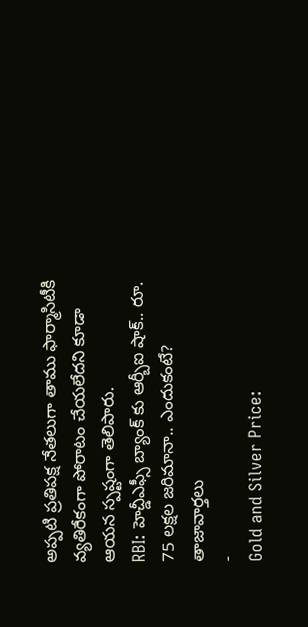అప్పటి ప్రతిపక్ష నేతలుగా తాము ఫార్మాసిటీకి వ్యతిరేకంగా పోరాటం చేయలేదని కూడా ఆయన స్పష్టంగా తెలిపారు.
RBI: హెచ్డీఎఫ్సీ బ్యాంక్ కు ఆర్బీఐ షాక్.. రూ. 75 లక్షల జరిమానా.. ఎందుకంటే?
తాజావార్తలు
-
Gold and Silver Price: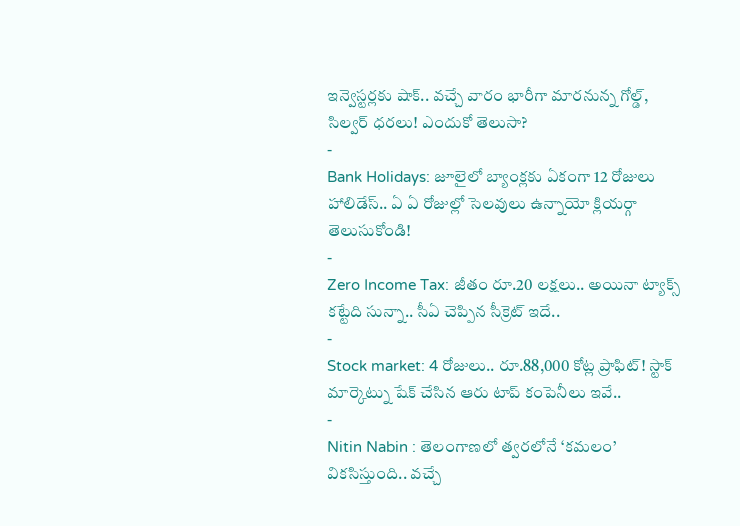ఇన్వెస్టర్లకు షాక్.. వచ్చే వారం భారీగా మారనున్న గోల్డ్, సిల్వర్ ధరలు! ఎందుకో తెలుసా?
-
Bank Holidays: జూలైలో బ్యాంక్లకు ఏకంగా 12 రోజులు హాలిడేస్.. ఏ ఏ రోజుల్లో సెలవులు ఉన్నాయో క్లియర్గా తెలుసుకోండి!
-
Zero Income Tax: జీతం రూ.20 లక్షలు.. అయినా ట్యాక్స్ కట్టేది సున్నా.. సీఏ చెప్పిన సీక్రెట్ ఇదే..
-
Stock market: 4 రోజులు.. రూ.88,000 కోట్ల ప్రాఫిట్! స్టాక్ మార్కెట్ను షేక్ చేసిన ఆరు టాప్ కంపెనీలు ఇవే..
-
Nitin Nabin : తెలంగాణలో త్వరలోనే ‘కమలం’ వికసిస్తుంది.. వచ్చే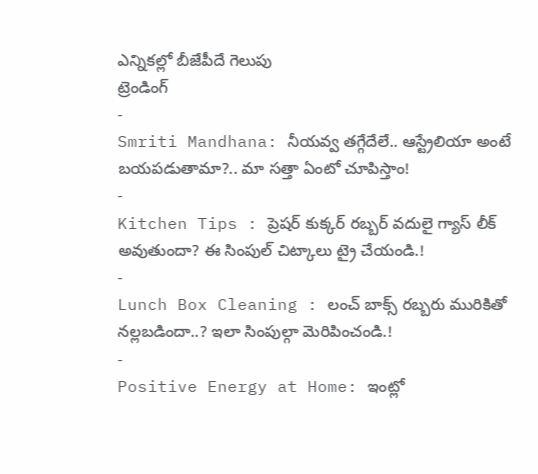ఎన్నికల్లో బీజేపీదే గెలుపు
ట్రెండింగ్
-
Smriti Mandhana: నీయవ్వ తగ్గేదేలే.. ఆస్ట్రేలియా అంటే బయపడుతామా?.. మా సత్తా ఏంటో చూపిస్తాం!
-
Kitchen Tips : ప్రెషర్ కుక్కర్ రబ్బర్ వదులై గ్యాస్ లీక్ అవుతుందా? ఈ సింపుల్ చిట్కాలు ట్రై చేయండి.!
-
Lunch Box Cleaning : లంచ్ బాక్స్ రబ్బరు మురికితో నల్లబడిందా..? ఇలా సింపుల్గా మెరిపించండి.!
-
Positive Energy at Home: ఇంట్లో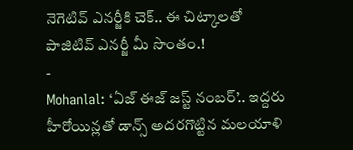నెగెటివ్ ఎనర్జీకి చెక్.. ఈ చిట్కాలతో పాజిటివ్ ఎనర్జీ మీ సొంతం.!
-
Mohanlal: ‘ఏజ్ ఈజ్ జస్ట్ నంబర్’.. ఇద్దరు హీరోయిన్లతో డాన్స్ అదరగొట్టిన మలయాళి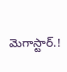మెగాస్టార్.!